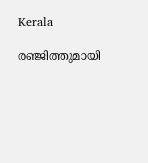Kerala

രഞ്ജിത്തുമായി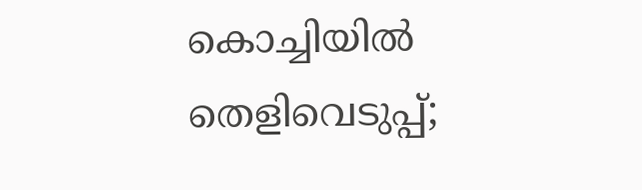കൊച്ചിയിൽ തെളിവെടുപ്പ്;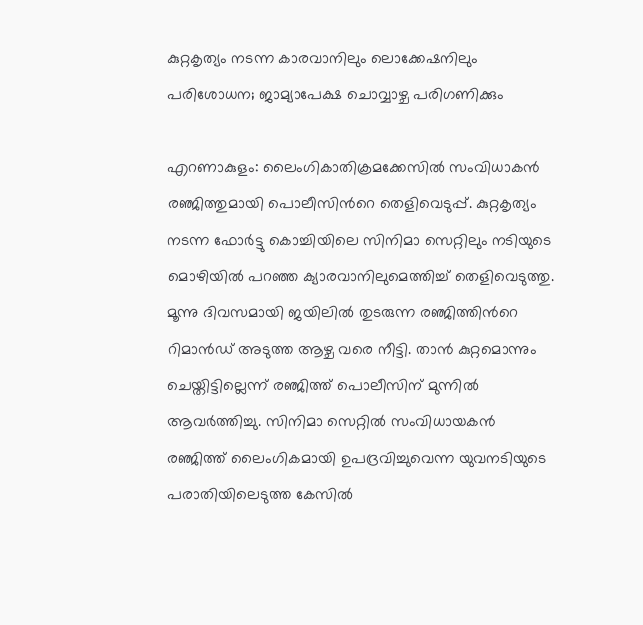കുറ്റകൃത്യം നടന്ന കാരവാനിലും ലൊക്കേഷനിലും പരിശോധന; ജാമ്യാപേക്ഷ ചൊവ്വാഴ്ച പരിഗണിക്കും

എറണാകുളം: ലൈംഗികാതിക്രമക്കേസില്‍ സംവിധാകന്‍ രഞ്ജിത്തുമായി പൊലീസിന്‍റെ തെളിവെടുപ്പ്. കുറ്റകൃത്യം നടന്ന ഫോര്‍ട്ടു കൊച്ചിയിലെ സിനിമാ സെറ്റിലും നടിയുടെ മൊഴിയില്‍ പറഞ്ഞ ക്യാരവാനിലുമെത്തിച്ച് തെളിവെടുത്തു. മൂന്നു ദിവസമായി ജയിലില്‍ തുടരുന്ന രഞ്ജിത്തിന്‍റെ റിമാന്‍ഡ് അടുത്ത ആഴ്ച വരെ നീട്ടി. താന്‍ കുറ്റമൊന്നും ചെയ്തിട്ടില്ലെന്ന് രഞ്ജിത്ത് പൊലീസിന് മുന്നില്‍ ആവര്‍ത്തിച്ചു. സിനിമാ സെറ്റില്‍ സംവിധായകന്‍ രഞ്ജിത്ത് ലൈംഗികമായി ഉപദ്രവിച്ചുവെന്ന യുവനടിയുടെ പരാതിയിലെടുത്ത കേസില്‍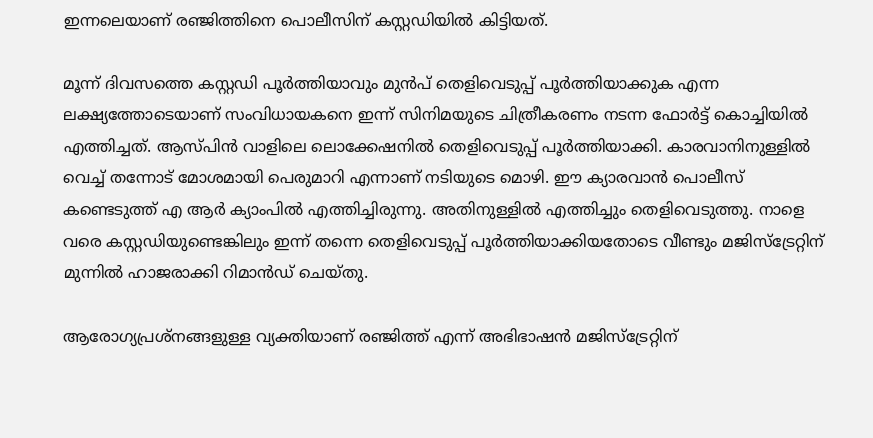ഇന്നലെയാണ് രഞ്ജിത്തിനെ പൊലീസിന് കസ്റ്റ‍ഡിയില്‍ കിട്ടിയത്.

മൂന്ന് ദിവസത്തെ കസ്റ്റഡി പൂര്‍ത്തിയാവും മുന്‍പ് തെളിവെടുപ്പ് പൂര്‍ത്തിയാക്കുക എന്ന ലക്ഷ്യത്തോടെയാണ് സംവിധായകനെ ഇന്ന് സിനിമയുടെ ചിത്രീകരണം നടന്ന ഫോര്‍ട്ട് കൊച്ചിയില്‍ എത്തിച്ചത്. ആസ്പിന്‍ വാളിലെ ലൊക്കേഷനില്‍ തെളിവെടുപ്പ് പൂര്‍ത്തിയാക്കി. കാരവാനിനുള്ളില്‍ വെച്ച് തന്നോട് മോശമായി പെരുമാറി എന്നാണ് നടിയുടെ മൊഴി. ഈ ക്യാരവാന്‍ പൊലീസ് കണ്ടെടുത്ത് എ ആര്‍ ക്യാംപില്‍ എത്തിച്ചിരുന്നു. അതിനുള്ളില്‍ എത്തിച്ചും തെളിവെടുത്തു. നാളെ വരെ കസ്റ്റഡിയുണ്ടെങ്കിലും ഇന്ന് തന്നെ തെളിവെടുപ്പ് പൂര്‍ത്തിയാക്കിയതോടെ വീണ്ടും മജിസ്ട്രേറ്റിന് മുന്നില്‍ ഹാജരാക്കി റിമാന്‍ഡ് ചെയ്തു.

ആരോഗ്യപ്രശ്നങ്ങളുള്ള വ്യക്തിയാണ് രഞ്ജിത്ത് എന്ന് അഭിഭാഷന്‍ മജിസ്ട്രേറ്റിന്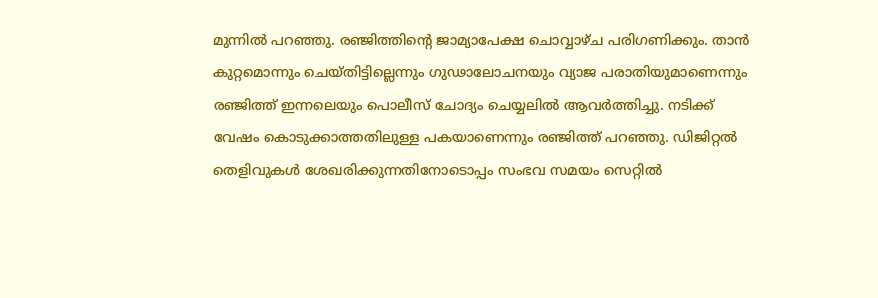മുന്നില്‍ പറഞ്ഞു. രഞ്ജിത്തിന്‍റെ ജാമ്യാപേക്ഷ ചൊവ്വാഴ്ച പരിഗണിക്കും. താന്‍ കുറ്റമൊന്നും ചെയ്തിട്ടില്ലെന്നും ഗുഢാലോചനയും വ്യാജ പരാതിയുമാണെന്നും രഞ്ജിത്ത് ഇന്നലെയും പൊലീസ് ചോദ്യം ചെയ്യലില്‍ ആവര്‍ത്തിച്ചു. നടിക്ക് വേഷം കൊടുക്കാത്തതിലുള്ള പകയാണെന്നും രഞ്ജിത്ത് പറഞ്ഞു. ഡിജിറ്റല്‍ തെളിവുകള്‍ ശേഖരിക്കുന്നതിനോടൊപ്പം സംഭവ സമയം സെറ്റില്‍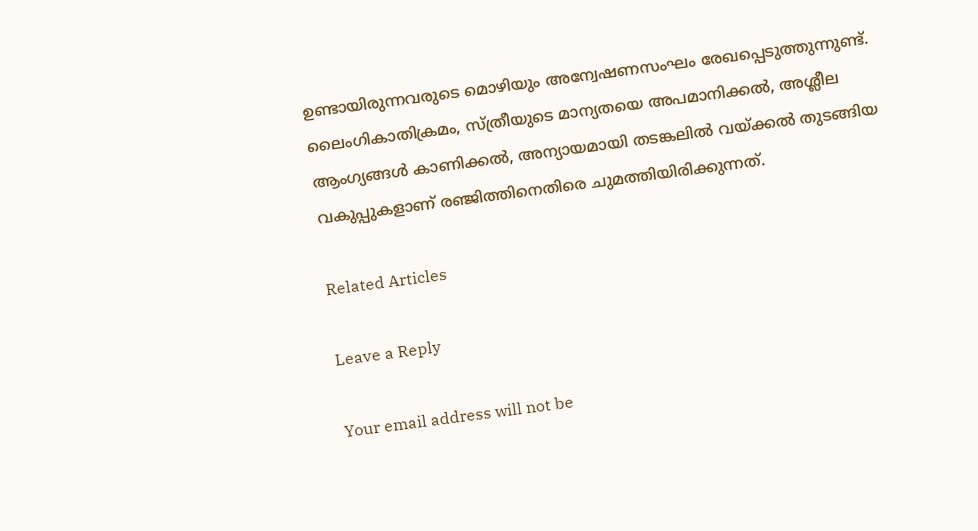ഉണ്ടായിരുന്നവരുടെ മൊഴിയും അന്വേഷണസംഘം രേഖപ്പെടുത്തുന്നുണ്ട്. ലൈംഗികാതിക്രമം, സ്ത്രീയുടെ മാന്യതയെ അപമാനിക്കല്‍, അശ്ലീല ആംഗ്യങ്ങള്‍ കാണിക്കല്‍, അന്യായമായി തടങ്കലില്‍ വയ്ക്കല്‍ തുടങ്ങിയ വകുപ്പുകളാണ് രഞ്ജിത്തിനെതിരെ ചുമത്തിയിരിക്കുന്നത്.

Related Articles

Leave a Reply

Your email address will not be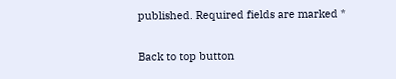published. Required fields are marked *

Back to top button